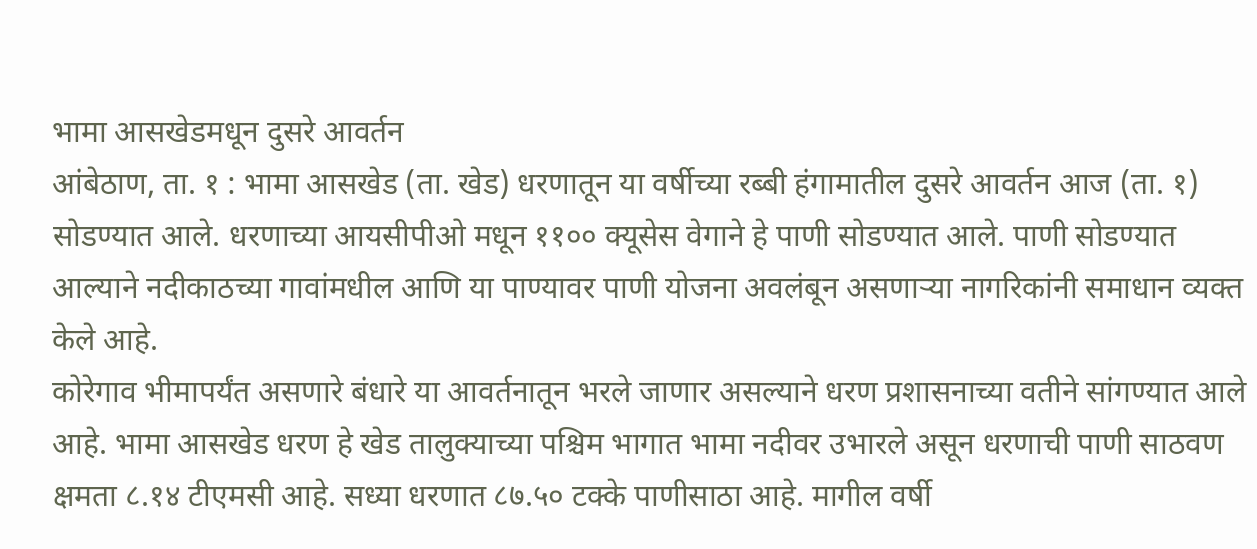भामा आसखेडमधून दुसरे आवर्तन
आंबेठाण, ता. १ : भामा आसखेड (ता. खेड) धरणातून या वर्षीच्या रब्बी हंगामातील दुसरे आवर्तन आज (ता. १) सोडण्यात आले. धरणाच्या आयसीपीओ मधून ११०० क्यूसेस वेगाने हे पाणी सोडण्यात आले. पाणी सोडण्यात आल्याने नदीकाठच्या गावांमधील आणि या पाण्यावर पाणी योजना अवलंबून असणाऱ्या नागरिकांनी समाधान व्यक्त केले आहे.
कोरेगाव भीमापर्यंत असणारे बंधारे या आवर्तनातून भरले जाणार असल्याने धरण प्रशासनाच्या वतीने सांगण्यात आले आहे. भामा आसखेड धरण हे खेड तालुक्याच्या पश्चिम भागात भामा नदीवर उभारले असून धरणाची पाणी साठवण क्षमता ८.१४ टीएमसी आहे. सध्या धरणात ८७.५० टक्के पाणीसाठा आहे. मागील वर्षी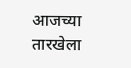आजच्या तारखेला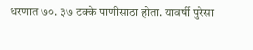धरणात ७०. ३७ टक्के पाणीसाठा होता. यावर्षी पुरेसा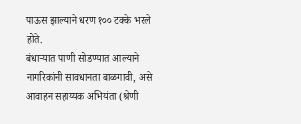पाऊस झाल्याने धरण १०० टक्के भरले होते.
बंधाऱ्यात पाणी सोडण्यात आल्याने नागरिकांनी सावधानता बाळगावी, असे आवाहन सहाय्यक अभियंता (श्रेणी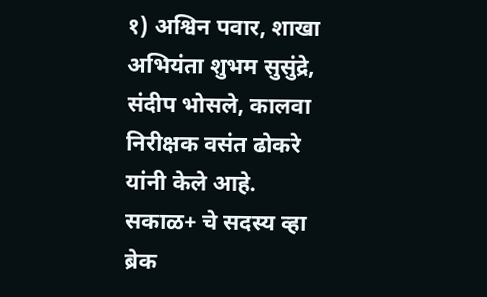१) अश्विन पवार, शाखा अभियंता शुभम सुसुंद्रे, संदीप भोसले, कालवा निरीक्षक वसंत ढोकरे यांनी केले आहे.
सकाळ+ चे सदस्य व्हा
ब्रेक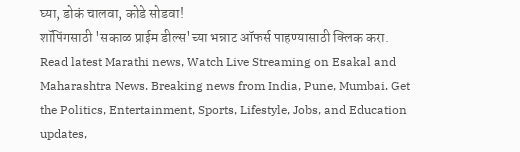घ्या, डोकं चालवा, कोडे सोडवा!
शॉपिंगसाठी 'सकाळ प्राईम डील्स'च्या भन्नाट ऑफर्स पाहण्यासाठी क्लिक करा.
Read latest Marathi news, Watch Live Streaming on Esakal and Maharashtra News. Breaking news from India, Pune, Mumbai. Get the Politics, Entertainment, Sports, Lifestyle, Jobs, and Education updates,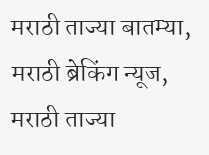मराठी ताज्या बातम्या, मराठी ब्रेकिंग न्यूज, मराठी ताज्या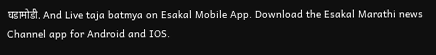घडामोडी. And Live taja batmya on Esakal Mobile App. Download the Esakal Marathi news Channel app for Android and IOS.